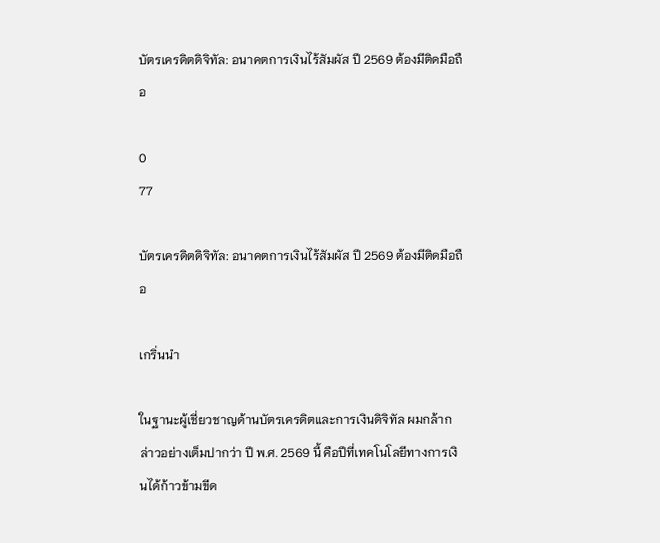บัตรเครดิตดิจิทัล: อนาคตการเงินไร้สัมผัส ปี 2569 ต้องมีติดมือถือ

0
77

บัตรเครดิตดิจิทัล: อนาคตการเงินไร้สัมผัส ปี 2569 ต้องมีติดมือถือ

เกริ่นนำ

ในฐานะผู้เชี่ยวชาญด้านบัตรเครดิตและการเงินดิจิทัล ผมกล้ากล่าวอย่างเต็มปากว่า ปี พ.ศ. 2569 นี้ คือปีที่เทคโนโลยีทางการเงินได้ก้าวข้ามขีด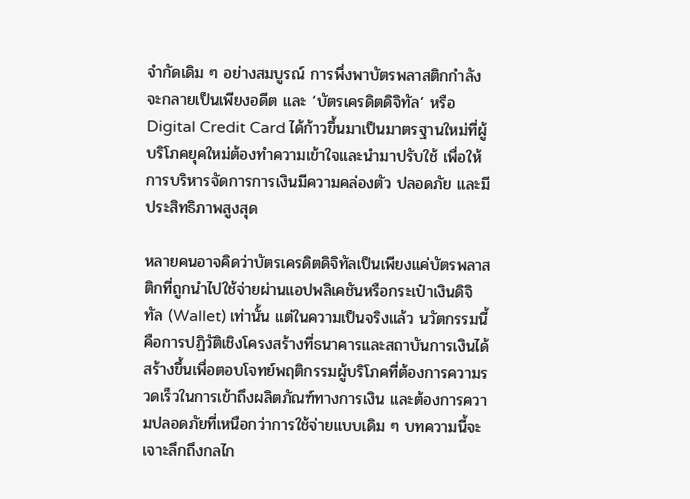จำกัดเดิม ๆ อย่างสมบูรณ์ การพึ่งพาบัตรพลาสติกกำลังจะกลายเป็นเพียงอดีต และ ‘บัตรเครดิตดิจิทัล’ หรือ Digital Credit Card ได้ก้าวขึ้นมาเป็นมาตรฐานใหม่ที่ผู้บริโภคยุคใหม่ต้องทำความเข้าใจและนำมาปรับใช้ เพื่อให้การบริหารจัดการการเงินมีความคล่องตัว ปลอดภัย และมีประสิทธิภาพสูงสุด

หลายคนอาจคิดว่าบัตรเครดิตดิจิทัลเป็นเพียงแค่บัตรพลาสติกที่ถูกนำไปใช้จ่ายผ่านแอปพลิเคชันหรือกระเป๋าเงินดิจิทัล (Wallet) เท่านั้น แต่ในความเป็นจริงแล้ว นวัตกรรมนี้คือการปฏิวัติเชิงโครงสร้างที่ธนาคารและสถาบันการเงินได้สร้างขึ้นเพื่อตอบโจทย์พฤติกรรมผู้บริโภคที่ต้องการความรวดเร็วในการเข้าถึงผลิตภัณฑ์ทางการเงิน และต้องการความปลอดภัยที่เหนือกว่าการใช้จ่ายแบบเดิม ๆ บทความนี้จะเจาะลึกถึงกลไก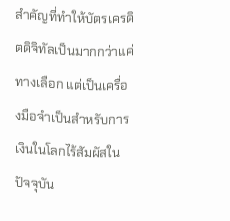สำคัญที่ทำให้บัตรเครดิตดิจิทัลเป็นมากกว่าแค่ทางเลือก แต่เป็นเครื่องมือจำเป็นสำหรับการเงินในโลกไร้สัมผัสในปัจจุบัน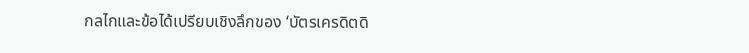กลไกและข้อได้เปรียบเชิงลึกของ ‘บัตรเครดิตดิ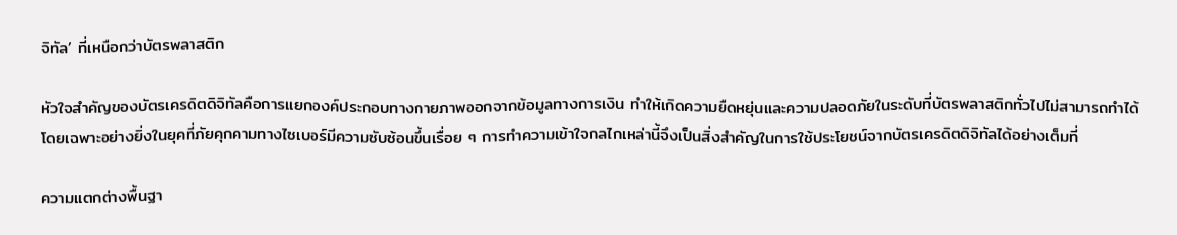จิทัล’ ที่เหนือกว่าบัตรพลาสติก

หัวใจสำคัญของบัตรเครดิตดิจิทัลคือการแยกองค์ประกอบทางกายภาพออกจากข้อมูลทางการเงิน ทำให้เกิดความยืดหยุ่นและความปลอดภัยในระดับที่บัตรพลาสติกทั่วไปไม่สามารถทำได้ โดยเฉพาะอย่างยิ่งในยุคที่ภัยคุกคามทางไซเบอร์มีความซับซ้อนขึ้นเรื่อย ๆ การทำความเข้าใจกลไกเหล่านี้จึงเป็นสิ่งสำคัญในการใช้ประโยชน์จากบัตรเครดิตดิจิทัลได้อย่างเต็มที่

ความแตกต่างพื้นฐา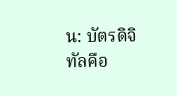น: บัตรดิจิทัลคือ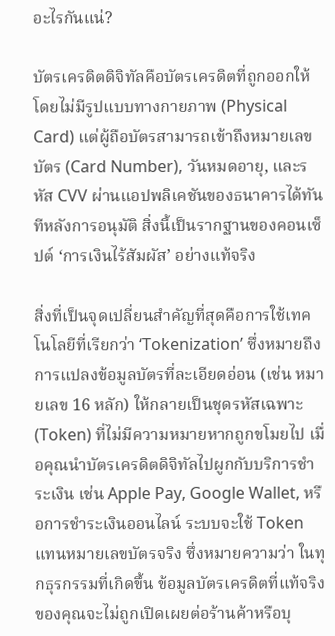อะไรกันแน่?

บัตรเครดิตดิจิทัลคือบัตรเครดิตที่ถูกออกให้โดยไม่มีรูปแบบทางกายภาพ (Physical Card) แต่ผู้ถือบัตรสามารถเข้าถึงหมายเลขบัตร (Card Number), วันหมดอายุ, และรหัส CVV ผ่านแอปพลิเคชันของธนาคารได้ทันทีหลังการอนุมัติ สิ่งนี้เป็นรากฐานของคอนเซ็ปต์ ‘การเงินไร้สัมผัส’ อย่างแท้จริง

สิ่งที่เป็นจุดเปลี่ยนสำคัญที่สุดคือการใช้เทคโนโลยีที่เรียกว่า ‘Tokenization’ ซึ่งหมายถึงการแปลงข้อมูลบัตรที่ละเอียดอ่อน (เช่น หมายเลข 16 หลัก) ให้กลายเป็นชุดรหัสเฉพาะ (Token) ที่ไม่มีความหมายหากถูกขโมยไป เมื่อคุณนำบัตรเครดิตดิจิทัลไปผูกกับบริการชำระเงิน เช่น Apple Pay, Google Wallet, หรือการชำระเงินออนไลน์ ระบบจะใช้ Token แทนหมายเลขบัตรจริง ซึ่งหมายความว่า ในทุกธุรกรรมที่เกิดขึ้น ข้อมูลบัตรเครดิตที่แท้จริงของคุณจะไม่ถูกเปิดเผยต่อร้านค้าหรือบุ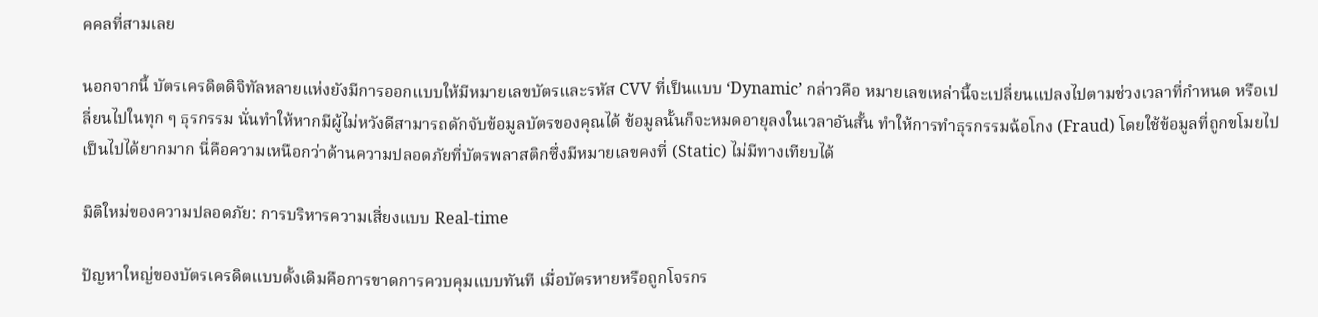คคลที่สามเลย

นอกจากนี้ บัตรเครดิตดิจิทัลหลายแห่งยังมีการออกแบบให้มีหมายเลขบัตรและรหัส CVV ที่เป็นแบบ ‘Dynamic’ กล่าวคือ หมายเลขเหล่านี้จะเปลี่ยนแปลงไปตามช่วงเวลาที่กำหนด หรือเปลี่ยนไปในทุก ๆ ธุรกรรม นั่นทำให้หากมีผู้ไม่หวังดีสามารถดักจับข้อมูลบัตรของคุณได้ ข้อมูลนั้นก็จะหมดอายุลงในเวลาอันสั้น ทำให้การทำธุรกรรมฉ้อโกง (Fraud) โดยใช้ข้อมูลที่ถูกขโมยไปเป็นไปได้ยากมาก นี่คือความเหนือกว่าด้านความปลอดภัยที่บัตรพลาสติกซึ่งมีหมายเลขคงที่ (Static) ไม่มีทางเทียบได้

มิติใหม่ของความปลอดภัย: การบริหารความเสี่ยงแบบ Real-time

ปัญหาใหญ่ของบัตรเครดิตแบบดั้งเดิมคือการขาดการควบคุมแบบทันที เมื่อบัตรหายหรือถูกโจรกร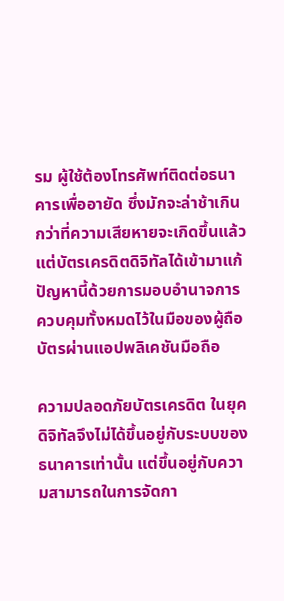รม ผู้ใช้ต้องโทรศัพท์ติดต่อธนาคารเพื่ออายัด ซึ่งมักจะล่าช้าเกินกว่าที่ความเสียหายจะเกิดขึ้นแล้ว แต่บัตรเครดิตดิจิทัลได้เข้ามาแก้ปัญหานี้ด้วยการมอบอำนาจการควบคุมทั้งหมดไว้ในมือของผู้ถือบัตรผ่านแอปพลิเคชันมือถือ

ความปลอดภัยบัตรเครดิต ในยุคดิจิทัลจึงไม่ได้ขึ้นอยู่กับระบบของธนาคารเท่านั้น แต่ขึ้นอยู่กับความสามารถในการจัดกา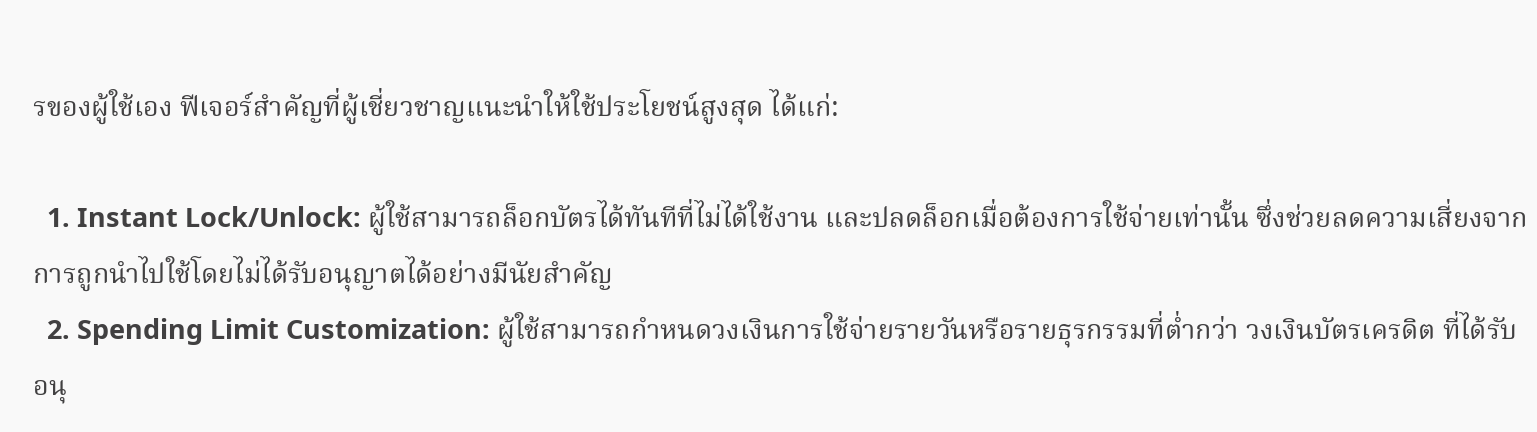รของผู้ใช้เอง ฟีเจอร์สำคัญที่ผู้เชี่ยวชาญแนะนำให้ใช้ประโยชน์สูงสุด ได้แก่:

  1. Instant Lock/Unlock: ผู้ใช้สามารถล็อกบัตรได้ทันทีที่ไม่ได้ใช้งาน และปลดล็อกเมื่อต้องการใช้จ่ายเท่านั้น ซึ่งช่วยลดความเสี่ยงจากการถูกนำไปใช้โดยไม่ได้รับอนุญาตได้อย่างมีนัยสำคัญ
  2. Spending Limit Customization: ผู้ใช้สามารถกำหนดวงเงินการใช้จ่ายรายวันหรือรายธุรกรรมที่ต่ำกว่า วงเงินบัตรเครดิต ที่ได้รับอนุ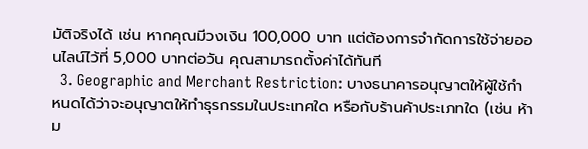มัติจริงได้ เช่น หากคุณมีวงเงิน 100,000 บาท แต่ต้องการจำกัดการใช้จ่ายออนไลน์ไว้ที่ 5,000 บาทต่อวัน คุณสามารถตั้งค่าได้ทันที
  3. Geographic and Merchant Restriction: บางธนาคารอนุญาตให้ผู้ใช้กำหนดได้ว่าจะอนุญาตให้ทำธุรกรรมในประเทศใด หรือกับร้านค้าประเภทใด (เช่น ห้าม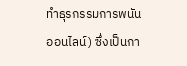ทำธุรกรรมการพนันออนไลน์) ซึ่งเป็นกา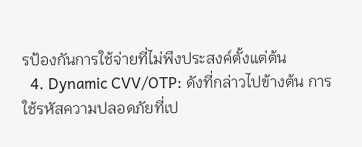รป้องกันการใช้จ่ายที่ไม่พึงประสงค์ตั้งแต่ต้น
  4. Dynamic CVV/OTP: ดังที่กล่าวไปข้างต้น การใช้รหัสความปลอดภัยที่เป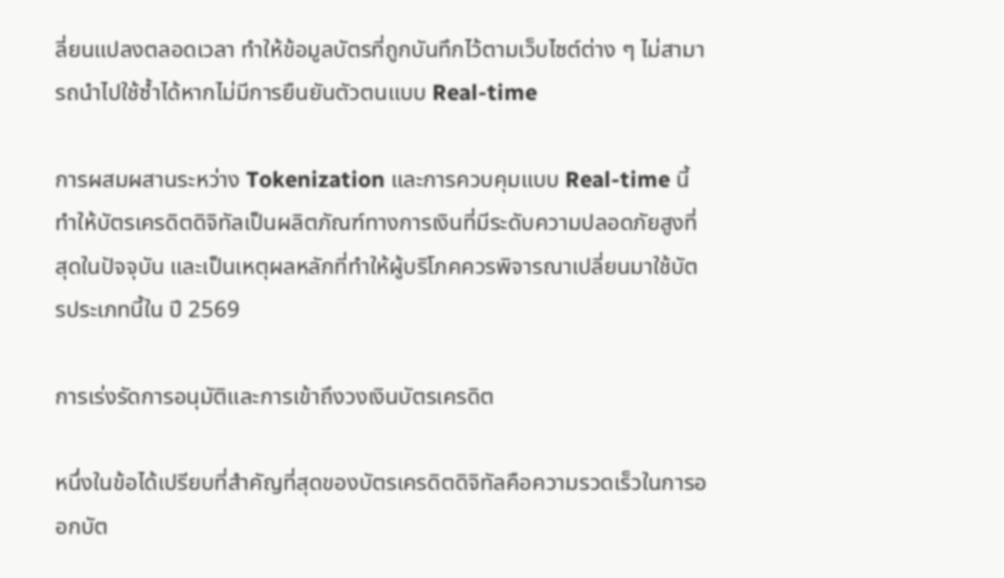ลี่ยนแปลงตลอดเวลา ทำให้ข้อมูลบัตรที่ถูกบันทึกไว้ตามเว็บไซต์ต่าง ๆ ไม่สามารถนำไปใช้ซ้ำได้หากไม่มีการยืนยันตัวตนแบบ Real-time

การผสมผสานระหว่าง Tokenization และการควบคุมแบบ Real-time นี้ ทำให้บัตรเครดิตดิจิทัลเป็นผลิตภัณฑ์ทางการเงินที่มีระดับความปลอดภัยสูงที่สุดในปัจจุบัน และเป็นเหตุผลหลักที่ทำให้ผู้บริโภคควรพิจารณาเปลี่ยนมาใช้บัตรประเภทนี้ใน ปี 2569

การเร่งรัดการอนุมัติและการเข้าถึงวงเงินบัตรเครดิต

หนึ่งในข้อได้เปรียบที่สำคัญที่สุดของบัตรเครดิตดิจิทัลคือความรวดเร็วในการออกบัต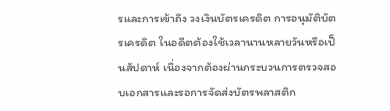รและการเข้าถึง วงเงินบัตรเครดิต การอนุมัติบัตรเครดิต ในอดีตต้องใช้เวลานานหลายวันหรือเป็นสัปดาห์ เนื่องจากต้องผ่านกระบวนการตรวจสอบเอกสารและรอการจัดส่งบัตรพลาสติก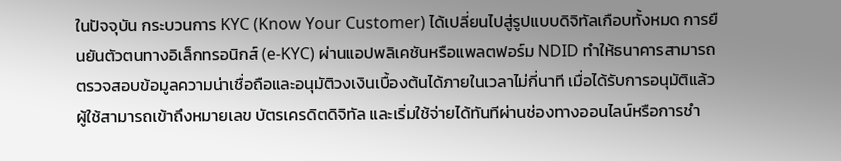ในปัจจุบัน กระบวนการ KYC (Know Your Customer) ได้เปลี่ยนไปสู่รูปแบบดิจิทัลเกือบทั้งหมด การยืนยันตัวตนทางอิเล็กทรอนิกส์ (e-KYC) ผ่านแอปพลิเคชันหรือแพลตฟอร์ม NDID ทำให้ธนาคารสามารถตรวจสอบข้อมูลความน่าเชื่อถือและอนุมัติวงเงินเบื้องต้นได้ภายในเวลาไม่กี่นาที เมื่อได้รับการอนุมัติแล้ว ผู้ใช้สามารถเข้าถึงหมายเลข บัตรเครดิตดิจิทัล และเริ่มใช้จ่ายได้ทันทีผ่านช่องทางออนไลน์หรือการชำ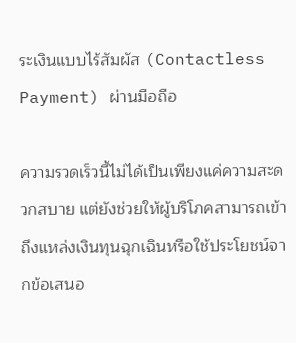ระเงินแบบไร้สัมผัส (Contactless Payment) ผ่านมือถือ

ความรวดเร็วนี้ไม่ได้เป็นเพียงแค่ความสะดวกสบาย แต่ยังช่วยให้ผู้บริโภคสามารถเข้าถึงแหล่งเงินทุนฉุกเฉินหรือใช้ประโยชน์จากข้อเสนอ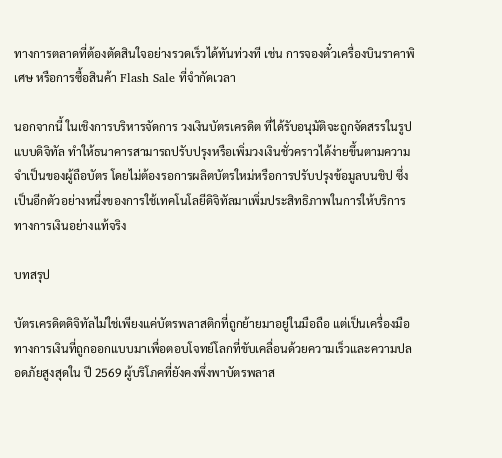ทางการตลาดที่ต้องตัดสินใจอย่างรวดเร็วได้ทันท่วงที เช่น การจองตั๋วเครื่องบินราคาพิเศษ หรือการซื้อสินค้า Flash Sale ที่จำกัดเวลา

นอกจากนี้ ในเชิงการบริหารจัดการ วงเงินบัตรเครดิต ที่ได้รับอนุมัติจะถูกจัดสรรในรูปแบบดิจิทัล ทำให้ธนาคารสามารถปรับปรุงหรือเพิ่มวงเงินชั่วคราวได้ง่ายขึ้นตามความจำเป็นของผู้ถือบัตร โดยไม่ต้องรอการผลิตบัตรใหม่หรือการปรับปรุงข้อมูลบนชิป ซึ่งเป็นอีกตัวอย่างหนึ่งของการใช้เทคโนโลยีดิจิทัลมาเพิ่มประสิทธิภาพในการให้บริการทางการเงินอย่างแท้จริง

บทสรุป

บัตรเครดิตดิจิทัลไม่ใช่เพียงแค่บัตรพลาสติกที่ถูกย้ายมาอยู่ในมือถือ แต่เป็นเครื่องมือทางการเงินที่ถูกออกแบบมาเพื่อตอบโจทย์โลกที่ขับเคลื่อนด้วยความเร็วและความปลอดภัยสูงสุดใน ปี 2569 ผู้บริโภคที่ยังคงพึ่งพาบัตรพลาส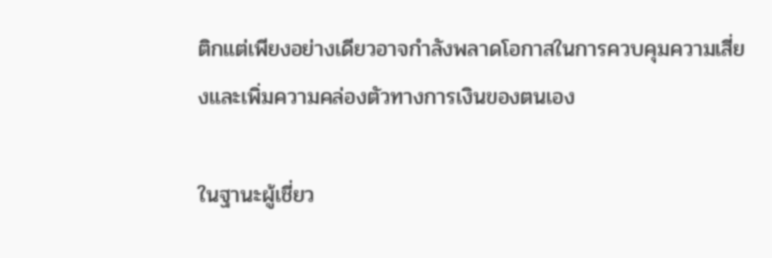ติกแต่เพียงอย่างเดียวอาจกำลังพลาดโอกาสในการควบคุมความเสี่ยงและเพิ่มความคล่องตัวทางการเงินของตนเอง

ในฐานะผู้เชี่ยว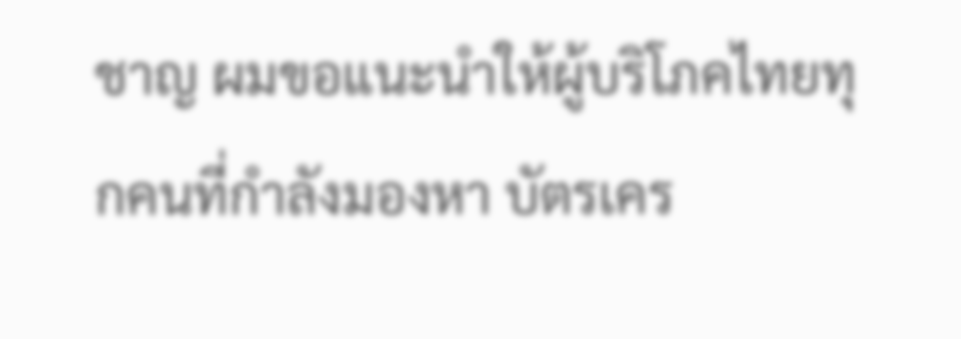ชาญ ผมขอแนะนำให้ผู้บริโภคไทยทุกคนที่กำลังมองหา บัตรเคร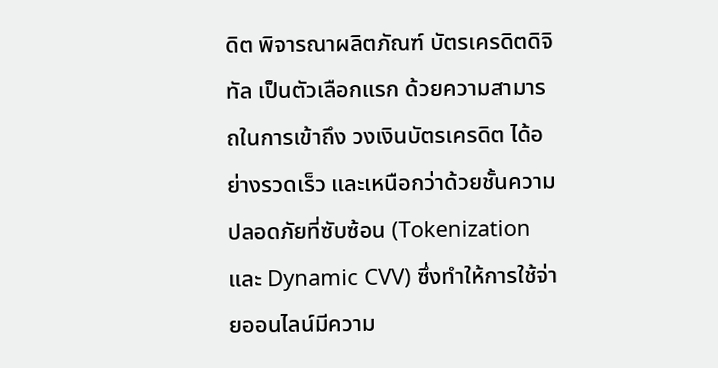ดิต พิจารณาผลิตภัณฑ์ บัตรเครดิตดิจิทัล เป็นตัวเลือกแรก ด้วยความสามารถในการเข้าถึง วงเงินบัตรเครดิต ได้อย่างรวดเร็ว และเหนือกว่าด้วยชั้นความปลอดภัยที่ซับซ้อน (Tokenization และ Dynamic CVV) ซึ่งทำให้การใช้จ่ายออนไลน์มีความ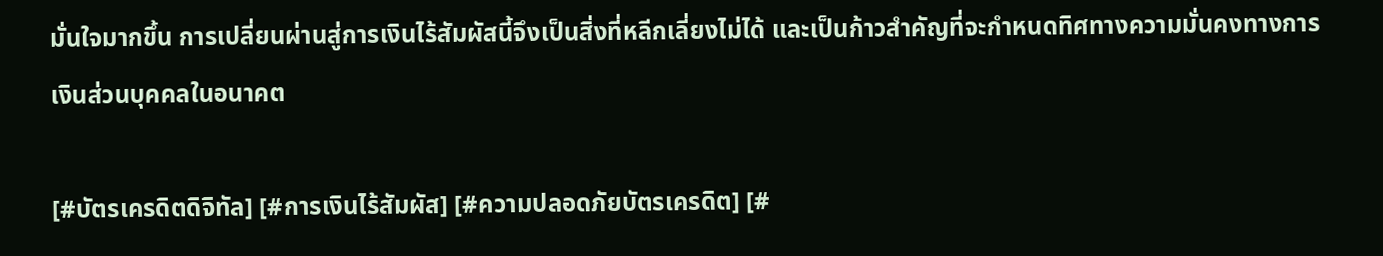มั่นใจมากขึ้น การเปลี่ยนผ่านสู่การเงินไร้สัมผัสนี้จึงเป็นสิ่งที่หลีกเลี่ยงไม่ได้ และเป็นก้าวสำคัญที่จะกำหนดทิศทางความมั่นคงทางการเงินส่วนบุคคลในอนาคต

[#บัตรเครดิตดิจิทัล] [#การเงินไร้สัมผัส] [#ความปลอดภัยบัตรเครดิต] [#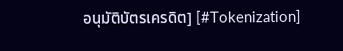อนุมัติบัตรเครดิต] [#Tokenization]